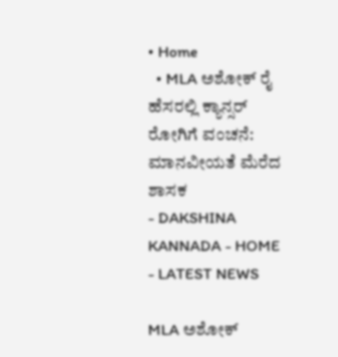• Home
  • MLA ಅಶೋಕ್ ರೈ ಹೆಸರಲ್ಲಿ ಕ್ಯಾನ್ಸರ್‌ ರೋಗಿಗೆ ವಂಚನೆ: ಮಾನವೀಯತೆ ಮೆರೆದ ಶಾಸಕ
- DAKSHINA KANNADA - HOME - LATEST NEWS

MLA ಅಶೋಕ್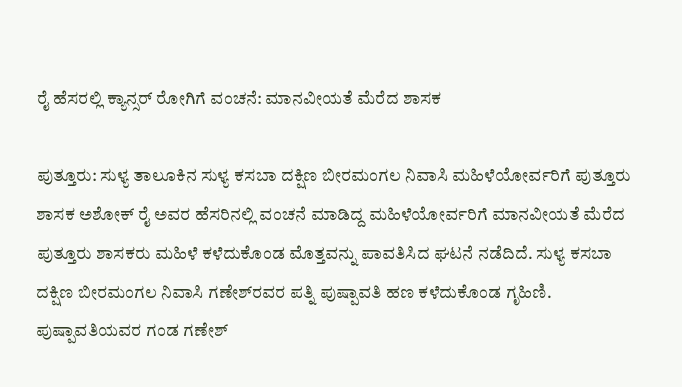ರೈ ಹೆಸರಲ್ಲಿ ಕ್ಯಾನ್ಸರ್‌ ರೋಗಿಗೆ ವಂಚನೆ: ಮಾನವೀಯತೆ ಮೆರೆದ ಶಾಸಕ

ಪುತ್ತೂರು: ಸುಳ್ಯ ತಾಲೂಕಿನ ಸುಳ್ಯ ಕಸಬಾ ದಕ್ಷಿಣ ಬೀರಮಂಗಲ ನಿವಾಸಿ ಮಹಿಳೆಯೋರ್ವರಿಗೆ ಪುತ್ತೂರು ಶಾಸಕ ಅಶೋಕ್ ರೈ ಅವರ ಹೆಸರಿನಲ್ಲಿ ವಂಚನೆ ಮಾಡಿದ್ದ ಮಹಿಳೆಯೋರ್ವರಿಗೆ ಮಾನವೀಯತೆ ಮೆರೆದ ಪುತ್ತೂರು ಶಾಸಕರು ಮಹಿಳೆ ಕಳೆದುಕೊಂಡ ಮೊತ್ತವನ್ನು ಪಾವತಿಸಿದ ಘಟನೆ ನಡೆದಿದೆ. ಸುಳ್ಯ ಕಸಬಾ ದಕ್ಷಿಣ ಬೀರಮಂಗಲ ನಿವಾಸಿ ಗಣೇಶ್‌ರವರ ಪತ್ನಿ ಪುಷ್ಪಾವತಿ ಹಣ ಕಳೆದುಕೊಂಡ ಗೃಹಿಣಿ. ಪುಷ್ಪಾವತಿಯವರ ಗಂಡ ಗಣೇಶ್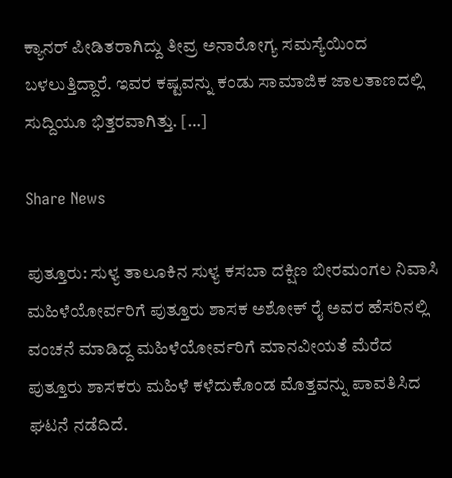ಕ್ಯಾನರ್ ಪೀಡಿತರಾಗಿದ್ದು ತೀವ್ರ ಅನಾರೋಗ್ಯ ಸಮಸ್ಯೆಯಿಂದ ಬಳಲುತ್ತಿದ್ದಾರೆ. ಇವರ ಕಷ್ಟವನ್ನು ಕಂಡು ಸಾಮಾಜಿಕ ಜಾಲತಾಣದಲ್ಲಿ ಸುದ್ದಿಯೂ ಭಿತ್ತರವಾಗಿತ್ತು. […]

Share News

ಪುತ್ತೂರು: ಸುಳ್ಯ ತಾಲೂಕಿನ ಸುಳ್ಯ ಕಸಬಾ ದಕ್ಷಿಣ ಬೀರಮಂಗಲ ನಿವಾಸಿ ಮಹಿಳೆಯೋರ್ವರಿಗೆ ಪುತ್ತೂರು ಶಾಸಕ ಅಶೋಕ್ ರೈ ಅವರ ಹೆಸರಿನಲ್ಲಿ ವಂಚನೆ ಮಾಡಿದ್ದ ಮಹಿಳೆಯೋರ್ವರಿಗೆ ಮಾನವೀಯತೆ ಮೆರೆದ ಪುತ್ತೂರು ಶಾಸಕರು ಮಹಿಳೆ ಕಳೆದುಕೊಂಡ ಮೊತ್ತವನ್ನು ಪಾವತಿಸಿದ ಘಟನೆ ನಡೆದಿದೆ.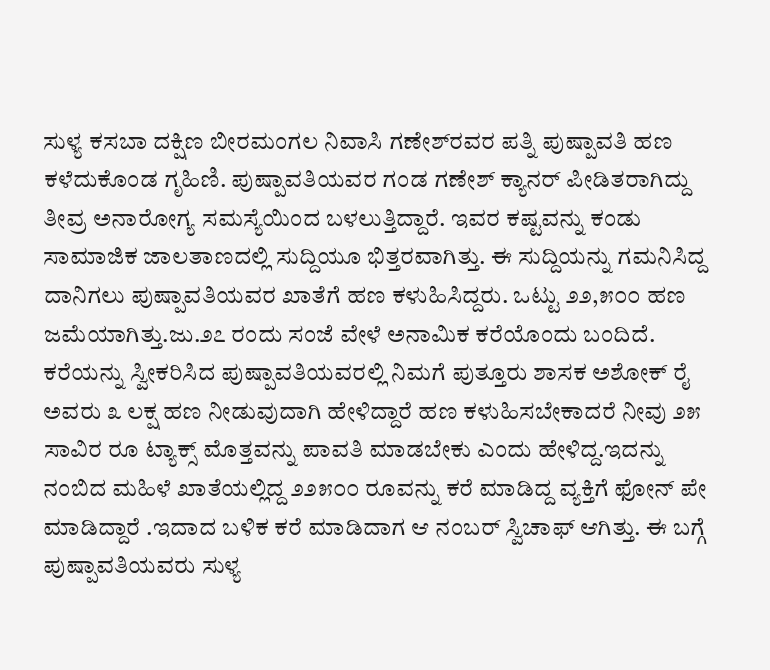ಸುಳ್ಯ ಕಸಬಾ ದಕ್ಷಿಣ ಬೀರಮಂಗಲ ನಿವಾಸಿ ಗಣೇಶ್‌ರವರ ಪತ್ನಿ ಪುಷ್ಪಾವತಿ ಹಣ ಕಳೆದುಕೊಂಡ ಗೃಹಿಣಿ. ಪುಷ್ಪಾವತಿಯವರ ಗಂಡ ಗಣೇಶ್ ಕ್ಯಾನರ್ ಪೀಡಿತರಾಗಿದ್ದು ತೀವ್ರ ಅನಾರೋಗ್ಯ ಸಮಸ್ಯೆಯಿಂದ ಬಳಲುತ್ತಿದ್ದಾರೆ. ಇವರ ಕಷ್ಟವನ್ನು ಕಂಡು ಸಾಮಾಜಿಕ ಜಾಲತಾಣದಲ್ಲಿ ಸುದ್ದಿಯೂ ಭಿತ್ತರವಾಗಿತ್ತು. ಈ ಸುದ್ದಿಯನ್ನು ಗಮನಿಸಿದ್ದ ದಾನಿಗಲು ಪುಷ್ಪಾವತಿಯವರ ಖಾತೆಗೆ ಹಣ ಕಳುಹಿಸಿದ್ದರು. ಒಟ್ಟು ೨೨,೫೦೦ ಹಣ ಜಮೆಯಾಗಿತ್ತು.ಜು.೨೭ ರಂದು ಸಂಜೆ ವೇಳೆ ಅನಾಮಿಕ ಕರೆಯೊಂದು ಬಂದಿದೆ. ಕರೆಯನ್ನು ಸ್ವೀಕರಿಸಿದ ಪುಷ್ಪಾವತಿಯವರಲ್ಲಿ ನಿಮಗೆ ಪುತ್ತೂರು ಶಾಸಕ ಅಶೋಕ್ ರೈ ಅವರು ೩ ಲಕ್ಷ ಹಣ ನೀಡುವುದಾಗಿ ಹೇಳಿದ್ದಾರೆ ಹಣ ಕಳುಹಿಸಬೇಕಾದರೆ ನೀವು ೨೫ ಸಾವಿರ ರೂ ಟ್ಯಾಕ್ಸ್ ಮೊತ್ತವನ್ನು ಪಾವತಿ ಮಾಡಬೇಕು ಎಂದು ಹೇಳಿದ್ದ.ಇದನ್ನು ನಂಬಿದ ಮಹಿಳೆ ಖಾತೆಯಲ್ಲಿದ್ದ ೨೨೫೦೦ ರೂವನ್ನು ಕರೆ ಮಾಡಿದ್ದ ವ್ಯಕ್ತಿಗೆ ಫೋನ್ ಪೇ ಮಾಡಿದ್ದಾರೆ .ಇದಾದ ಬಳಿಕ ಕರೆ ಮಾಡಿದಾಗ ಆ ನಂಬರ್ ಸ್ವಿಚಾಫ್ ಆಗಿತ್ತು. ಈ ಬಗ್ಗೆ ಪುಷ್ಪಾವತಿಯವರು ಸುಳ್ಯ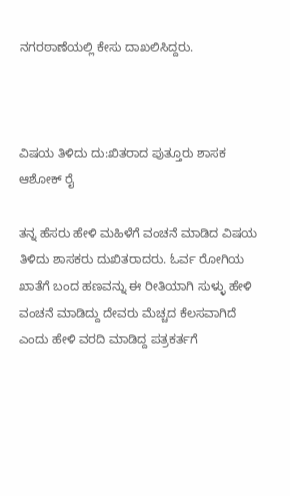ನಗರಠಾಣೆಯಲ್ಲಿ ಕೇಸು ದಾಖಲಿಸಿದ್ದರು.



ವಿಷಯ ತಿಳಿದು ದು:ಖಿತರಾದ ಪುತ್ತೂರು ಶಾಸಕ ಆಶೋಕ್ ರೈ

ತನ್ನ ಹೆಸರು ಹೇಳಿ ಮಹಿಳೆಗೆ ವಂಚನೆ ಮಾಡಿದ ವಿಷಯ ತಿಳಿದು ಶಾಸಕರು ದುಖಿತರಾದರು. ಓರ್ವ ರೋಗಿಯ ಖಾತೆಗೆ ಬಂದ ಹಣವನ್ನು ಈ ರೀತಿಯಾಗಿ ಸುಳ್ಳು ಹೇಳಿ ವಂಚನೆ ಮಾಡಿದ್ದು ದೇವರು ಮೆಚ್ಚದ ಕೆಲಸವಾಗಿದೆ ಎಂದು ಹೇಳಿ ವರದಿ ಮಾಡಿದ್ದ ಪತ್ರಕರ್ತಗೆ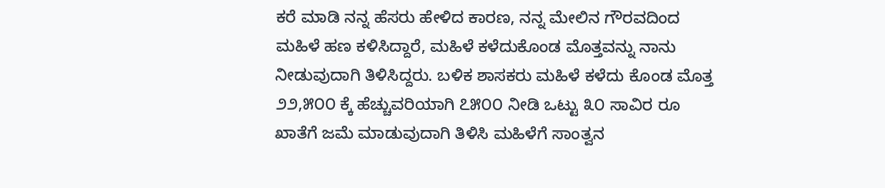ಕರೆ ಮಾಡಿ ನನ್ನ ಹೆಸರು ಹೇಳಿದ ಕಾರಣ, ನನ್ನ ಮೇಲಿನ ಗೌರವದಿಂದ ಮಹಿಳೆ ಹಣ ಕಳಿಸಿದ್ದಾರೆ, ಮಹಿಳೆ ಕಳೆದುಕೊಂಡ ಮೊತ್ತವನ್ನು ನಾನು ನೀಡುವುದಾಗಿ ತಿಳಿಸಿದ್ದರು. ಬಳಿಕ ಶಾಸಕರು ಮಹಿಳೆ ಕಳೆದು ಕೊಂಡ ಮೊತ್ತ ೨೨,೫೦೦ ಕ್ಕೆ ಹೆಚ್ಚುವರಿಯಾಗಿ ೭೫೦೦ ನೀಡಿ ಒಟ್ಟು ೩೦ ಸಾವಿರ ರೂ ಖಾತೆಗೆ ಜಮೆ ಮಾಡುವುದಾಗಿ ತಿಳಿಸಿ ಮಹಿಳೆಗೆ ಸಾಂತ್ವನ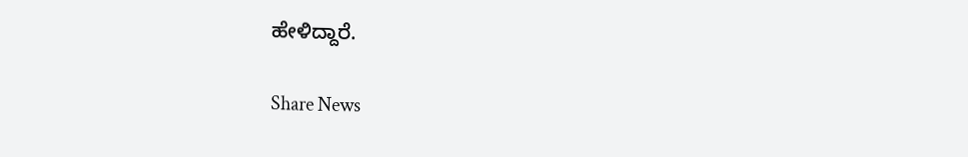ಹೇಳಿದ್ದಾರೆ.

Share News